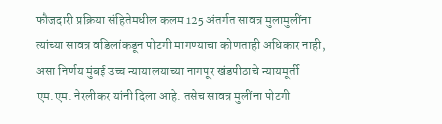फौजदारी प्रक्रिया संहितेमधील कलम 125 अंतर्गत सावत्र मुलामुलींना त्यांच्या सावत्र वडिलांकडून पोटगी मागण्याचा कोणताही अधिकार नाही, असा निर्णय मुंबई उच्च न्यायालयाच्या नागपूर खंडपीठाचे न्यायमूर्ती एम.एम. नेरलीकर यांनी दिला आहे. तसेच सावत्र मुलींना पोटगी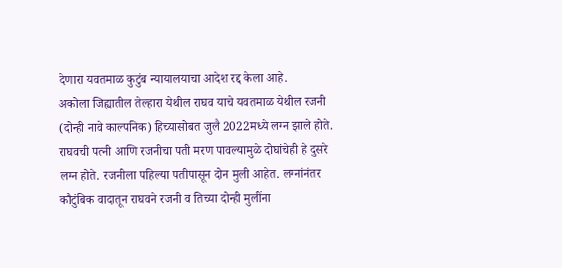देणारा यवतमाळ कुटुंब न्यायालयाचा आदेश रद्द केला आहे.
अकोला जिह्यातील तेल्हारा येथील राघव याचे यवतमाळ येथील रजनी (दोन्ही नावे काल्पनिक) हिच्यासोबत जुलै 2022मध्ये लग्न झाले होते. राघवची पत्नी आणि रजनीचा पती मरण पावल्यामुळे दोघांचेही हे दुसरे लग्न होते. रजनीला पहिल्या पतीपासून दोन मुली आहेत. लग्नांनंतर कौटुंबिक वादातून राघवने रजनी व तिच्या दोन्ही मुलींना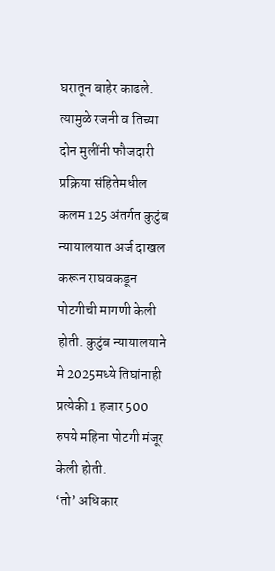घरातून बाहेर काढले. त्यामुळे रजनी व तिच्या दोन मुलींनी फौजदारी प्रक्रिया संहितेमधील कलम 125 अंतर्गत कुटुंब न्यायालयात अर्ज दाखल करून राघवकडून पोटगीची मागणी केली होती. कुटुंब न्यायालयाने मे 2025मध्ये तिघांनाही प्रत्येकी 1 हजार 500 रुपये महिना पोटगी मंजूर केली होती.
‘तो’ अधिकार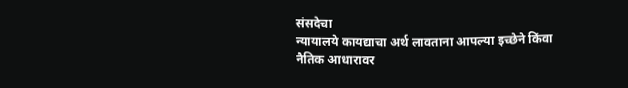संसदेचा
न्यायालये कायद्याचा अर्थ लावताना आपल्या इच्छेने किंवा नैतिक आधारावर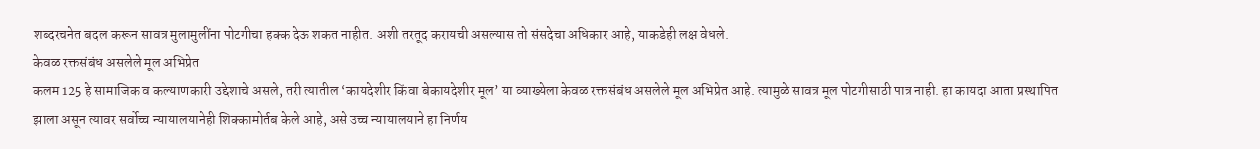शब्दरचनेत बदल करून सावत्र मुलामुलींना पोटगीचा हक्क देऊ शकत नाहीत. अशी तरतूद करायची असल्यास तो संसदेचा अधिकार आहे, याकडेही लक्ष वेधले.
केवळ रक्तसंबंध असलेले मूल अभिप्रेत
कलम 125 हे सामाजिक व कल्याणकारी उद्देशाचे असले, तरी त्यातील ‘कायदेशीर किंवा बेकायदेशीर मूल’ या व्याख्येला केवळ रक्तसंबंध असलेले मूल अभिप्रेत आहे. त्यामुळे सावत्र मूल पोटगीसाठी पात्र नाही. हा कायदा आता प्रस्थापित झाला असून त्यावर सर्वोच्च न्यायालयानेही शिक्कामोर्तब केले आहे, असे उच्च न्यायालयाने हा निर्णय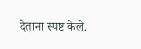देताना स्पष्ट केले.